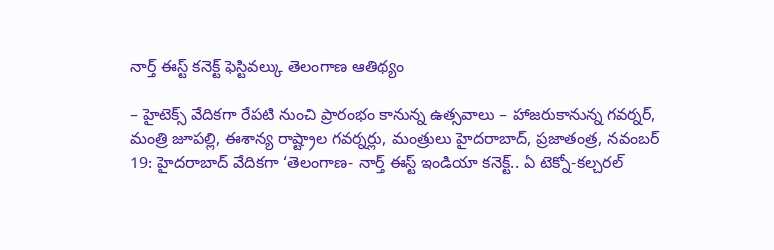నార్త్ ఈస్ట్ కనెక్ట్ ఫెస్టివల్కు తెలంగాణ ఆతిథ్యం

– హైటెక్స్ వేదికగా రేపటి నుంచి ప్రారంభం కానున్న ఉత్సవాలు – హాజరుకానున్న గవర్నర్, మంత్రి జూపల్లి, ఈశాన్య రాష్ట్రాల గవర్నర్లు, మంత్రులు హైదరాబాద్, ప్రజాతంత్ర, నవంబర్ 19: హైదరాబాద్ వేదికగా ‘తెలంగాణ- నార్త్ ఈస్ట్ ఇండియా కనెక్ట్.. ఏ టెక్నో-కల్చరల్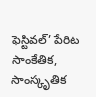ఫెస్టివల్’ పేరిట సాంకేతిక, సాంస్కృతిక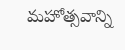మహోత్సవాన్ని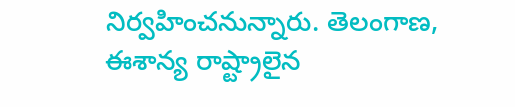నిర్వహించనున్నారు. తెలంగాణ, ఈశాన్య రాష్ట్రాలైన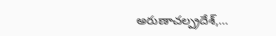అరుణాచల్ప్రదేశ్,…